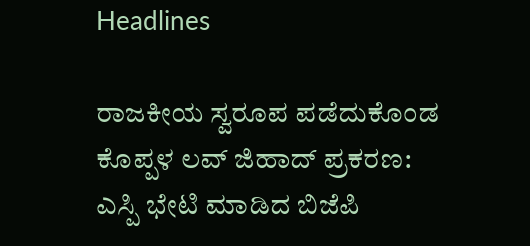Headlines

ರಾಜಕೀಯ ಸ್ವರೂಪ ಪಡೆದುಕೊಂಡ ಕೊಪ್ಪಳ ಲವ್ ಜಿಹಾದ್ ಪ್ರಕರಣ: ಎಸ್ಪಿ ಭೇಟಿ ಮಾಡಿದ ಬಿಜೆಪಿ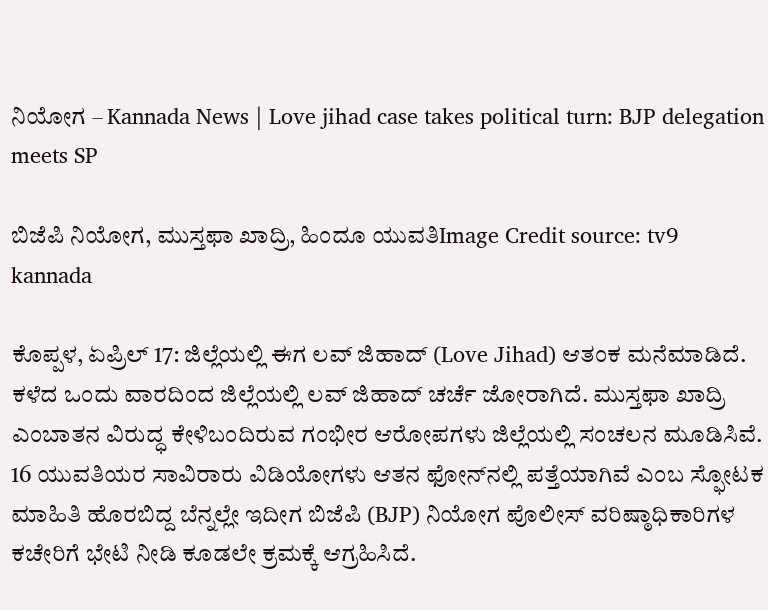ನಿಯೋಗ – Kannada News | Love jihad case takes political turn: BJP delegation meets SP

ಬಿಜೆಪಿ ನಿಯೋಗ, ಮುಸ್ತಫಾ ಖಾದ್ರಿ, ಹಿಂದೂ ಯುವತಿImage Credit source: tv9 kannada

ಕೊಪ್ಪಳ, ಏಪ್ರಿಲ್ 17: ಜಿಲ್ಲೆಯಲ್ಲಿ ಈಗ ಲವ್ ಜಿಹಾದ್ (Love Jihad) ಆತಂಕ ಮನೆಮಾಡಿದೆ. ಕಳೆದ ಒಂದು ವಾರದಿಂದ ಜಿಲ್ಲೆಯಲ್ಲಿ ಲವ್ ಜಿಹಾದ್ ಚರ್ಚೆ ಜೋರಾಗಿದೆ. ಮುಸ್ತಫಾ ಖಾದ್ರಿ ಎಂಬಾತನ ವಿರುದ್ಧ ಕೇಳಿಬಂದಿರುವ ಗಂಭೀರ ಆರೋಪಗಳು ಜಿಲ್ಲೆಯಲ್ಲಿ ಸಂಚಲನ ಮೂಡಿಸಿವೆ. 16 ಯುವತಿಯರ ಸಾವಿರಾರು ವಿಡಿಯೋಗಳು ಆತನ ಫೋನ್‌ನಲ್ಲಿ ಪತ್ತೆಯಾಗಿವೆ ಎಂಬ ಸ್ಫೋಟಕ ಮಾಹಿತಿ ಹೊರಬಿದ್ದ ಬೆನ್ನಲ್ಲೇ ಇದೀಗ ಬಿಜೆಪಿ (BJP) ನಿಯೋಗ ಪೊಲೀಸ್ ವರಿಷ್ಠಾಧಿಕಾರಿಗಳ ಕಚೇರಿಗೆ ಭೇಟಿ ನೀಡಿ ಕೂಡಲೇ ಕ್ರಮಕ್ಕೆ ಆಗ್ರಹಿಸಿದೆ.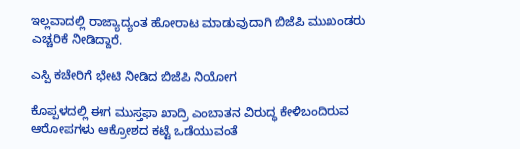ಇಲ್ಲವಾದಲ್ಲಿ ರಾಜ್ಯಾದ್ಯಂತ ಹೋರಾಟ ಮಾಡುವುದಾಗಿ ಬಿಜೆಪಿ‌ ಮುಖಂಡರು ಎಚ್ಚರಿಕೆ ನೀಡಿದ್ದಾರೆ.

ಎಸ್ಪಿ ಕಚೇರಿಗೆ ಭೇಟಿ ನೀಡಿದ ಬಿಜೆಪಿ ನಿಯೋಗ

ಕೊಪ್ಪಳದಲ್ಲಿ ಈಗ ಮುಸ್ತಫಾ ಖಾದ್ರಿ ಎಂಬಾತನ ವಿರುದ್ಧ ಕೇಳಿಬಂದಿರುವ ಆರೋಪಗಳು ಆಕ್ರೋಶದ ಕಟ್ಟೆ ಒಡೆಯುವಂತೆ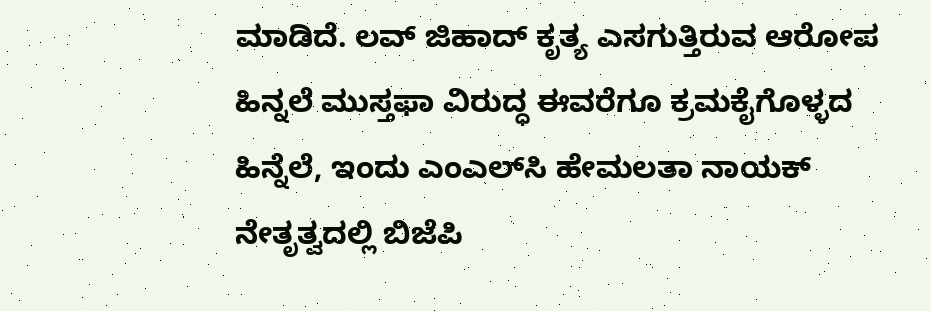ಮಾಡಿದೆ. ಲವ್ ಜಿಹಾದ್ ಕೃತ್ಯ ಎಸಗುತ್ತಿರುವ ಆರೋಪ ಹಿನ್ನಲೆ ಮುಸ್ತಫಾ ವಿರುದ್ಧ ಈವರೆಗೂ ಕ್ರಮಕೈಗೊಳ್ಳದ ಹಿನ್ನೆಲೆ, ಇಂದು ಎಂಎಲ್‌ಸಿ ಹೇಮಲತಾ ನಾಯಕ್ ನೇತೃತ್ವದಲ್ಲಿ ಬಿಜೆಪಿ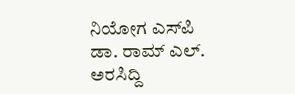ನಿಯೋಗ ಎಸ್‌ಪಿ ಡಾ. ರಾಮ್ ಎಲ್. ಅರಸಿದ್ದಿ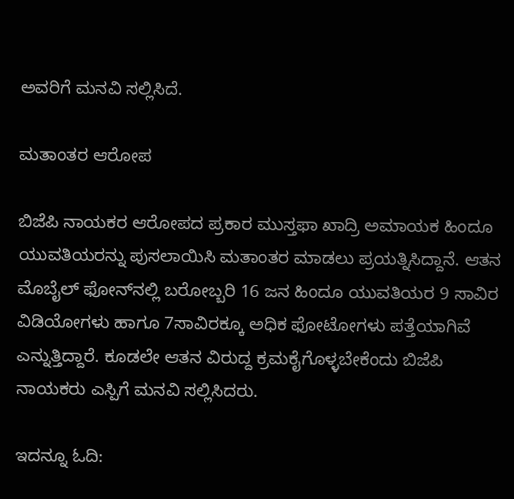ಅವರಿಗೆ ಮನವಿ ಸಲ್ಲಿಸಿದೆ.

ಮತಾಂತರ ಆರೋಪ

ಬಿಜೆಪಿ ನಾಯಕರ ಆರೋಪದ ಪ್ರಕಾರ ಮುಸ್ತಫಾ ಖಾದ್ರಿ ಅಮಾಯಕ ಹಿಂದೂ ಯುವತಿಯರನ್ನು ಪುಸಲಾಯಿಸಿ ಮತಾಂತರ ಮಾಡಲು ಪ್ರಯತ್ನಿಸಿದ್ದಾನೆ. ಆತನ ಮೊಬೈಲ್ ಫೋನ್‌ನಲ್ಲಿ ಬರೋಬ್ಬರಿ 16 ಜನ ಹಿಂದೂ ಯುವತಿಯರ 9 ಸಾವಿರ ವಿಡಿಯೋಗಳು ಹಾಗೂ 7ಸಾವಿರಕ್ಕೂ ಅಧಿಕ ಫೋಟೋಗಳು ಪತ್ತೆಯಾಗಿವೆ ಎನ್ನುತ್ತಿದ್ದಾರೆ. ಕೂಡಲೇ ಆತನ ವಿರುದ್ದ ಕ್ರಮಕೈಗೊಳ್ಳಬೇಕೆಂದು ಬಿಜೆಪಿ ನಾಯಕರು ಎಸ್ಪಿಗೆ ಮನವಿ ಸಲ್ಲಿಸಿದರು.

ಇದನ್ನೂ ಓದಿ: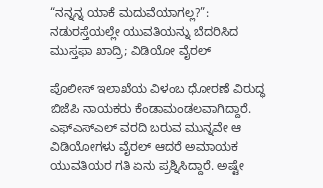“ನನ್ನನ್ನ ಯಾಕೆ ಮದುವೆಯಾಗಲ್ಲ?”: ನಡುರಸ್ತೆಯಲ್ಲೇ ಯುವತಿಯನ್ನು ಬೆದರಿಸಿದ ಮುಸ್ತಫಾ ಖಾದ್ರಿ; ವಿಡಿಯೋ ವೈರಲ್

ಪೊಲೀಸ್ ಇಲಾಖೆಯ ವಿಳಂಬ ಧೋರಣೆ ವಿರುದ್ಧ ಬಿಜೆಪಿ ನಾಯಕರು ಕೆಂಡಾಮಂಡಲವಾಗಿದ್ದಾರೆ.  ಎಫ್‌ಎಸ್‌ಎಲ್ ವರದಿ ಬರುವ ಮುನ್ನವೇ ಆ ವಿಡಿಯೋಗಳು ವೈರಲ್ ಆದರೆ ಅಮಾಯಕ ಯುವತಿಯರ ಗತಿ ಏನು ಪ್ರಶ್ನಿಸಿದ್ದಾರೆ. ಅಷ್ಟೇ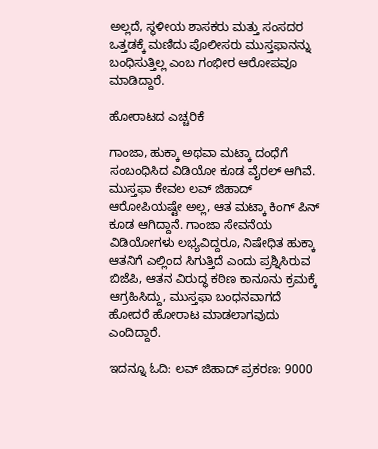ಅಲ್ಲದೆ, ಸ್ಥಳೀಯ ಶಾಸಕರು ಮತ್ತು ಸಂಸದರ ಒತ್ತಡಕ್ಕೆ ಮಣಿದು ಪೊಲೀಸರು ಮುಸ್ತಫಾನನ್ನು ಬಂಧಿಸುತ್ತಿಲ್ಲ ಎಂಬ ಗಂಭೀರ ಆರೋಪವೂ ಮಾಡಿದ್ದಾರೆ.

ಹೋರಾಟದ ಎಚ್ಚರಿಕೆ

ಗಾಂಜಾ, ಹುಕ್ಕಾ ಅಥವಾ ಮಟ್ಕಾ ದಂಧೆಗೆ ಸಂಬಂಧಿಸಿದ ವಿಡಿಯೋ ಕೂಡ ವೈರಲ್ ಆಗಿವೆ. ಮುಸ್ತಫಾ ಕೇವಲ ಲವ್ ಜಿಹಾದ್ ಆರೋಪಿಯಷ್ಟೇ ಅಲ್ಲ, ಆತ ಮಟ್ಕಾ ಕಿಂಗ್ ಪಿನ್ ಕೂಡ ಆಗಿದ್ದಾನೆ. ಗಾಂಜಾ ಸೇವನೆಯ ವಿಡಿಯೋಗಳು ಲಭ್ಯವಿದ್ದರೂ, ನಿಷೇಧಿತ ಹುಕ್ಕಾ ಆತನಿಗೆ ಎಲ್ಲಿಂದ ಸಿಗುತ್ತಿದೆ ಎಂದು ಪ್ರಶ್ನಿಸಿರುವ ಬಿಜೆಪಿ, ಆತನ ವಿರುದ್ಧ ಕಠಿಣ ಕಾನೂನು ಕ್ರಮಕ್ಕೆ ಆಗ್ರಹಿಸಿದ್ದು, ಮುಸ್ತಫಾ ಬಂಧನವಾಗದೆ ಹೋದರೆ ಹೋರಾಟ ಮಾಡಲಾಗವುದು ಎಂದಿದ್ದಾರೆ.

ಇದನ್ನೂ ಓದಿ: ಲವ್ ಜಿಹಾದ್ ಪ್ರಕರಣ: 9000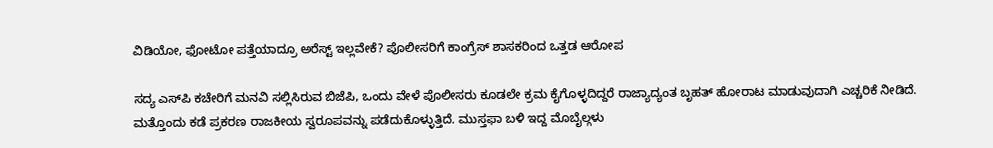ವಿಡಿಯೋ, ಫೋಟೋ ಪತ್ತೆಯಾದ್ರೂ ಅರೆಸ್ಟ್ ಇಲ್ಲವೇಕೆ? ಪೊಲೀಸರಿಗೆ ಕಾಂಗ್ರೆಸ್ ಶಾಸಕರಿಂದ ಒತ್ತಡ ಆರೋಪ

ಸದ್ಯ ಎಸ್‌ಪಿ ಕಚೇರಿಗೆ ಮನವಿ ಸಲ್ಲಿಸಿರುವ ಬಿಜೆಪಿ, ಒಂದು ವೇಳೆ ಪೊಲೀಸರು ಕೂಡಲೇ ಕ್ರಮ ಕೈಗೊಳ್ಳದಿದ್ದರೆ ರಾಜ್ಯಾದ್ಯಂತ ಬೃಹತ್ ಹೋರಾಟ ಮಾಡುವುದಾಗಿ ಎಚ್ಚರಿಕೆ ನೀಡಿದೆ. ಮತ್ತೊಂದು ಕಡೆ ಪ್ರಕರಣ ರಾಜಕೀಯ ಸ್ವರೂಪವನ್ನು ಪಡೆದುಕೊಳ್ಳುತ್ತಿದೆ. ಮುಸ್ತಫಾ ಬಳಿ ಇದ್ದ ಮೊಬೈಲ್ಗಳು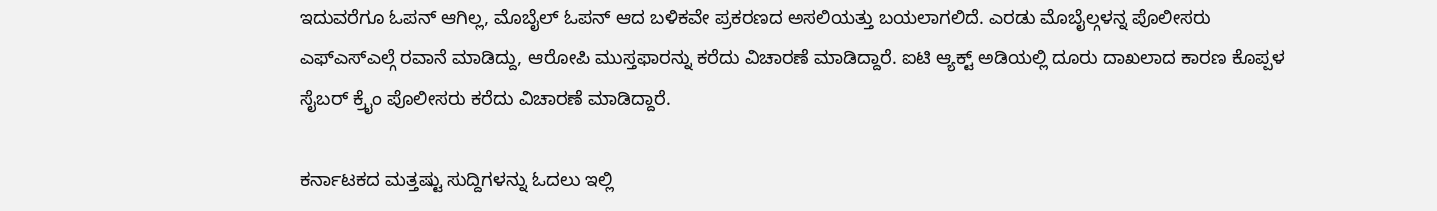ಇದುವರೆಗೂ ಓಪನ್ ಆಗಿಲ್ಲ, ಮೊಬೈಲ್ ಓಪನ್ ಆದ ಬಳಿಕವೇ ಪ್ರಕರಣದ ಅಸಲಿಯತ್ತು ಬಯಲಾಗಲಿದೆ. ಎರಡು ಮೊಬೈಲ್ಗಳನ್ನ ಪೊಲೀಸರು ಎಫ್ಎಸ್ಎಲ್ಗೆ ರವಾನೆ ಮಾಡಿದ್ದು, ಆರೋಪಿ ಮುಸ್ತಫಾರನ್ನು ಕರೆದು ವಿಚಾರಣೆ ಮಾಡಿದ್ದಾರೆ. ಐಟಿ ಆ್ಯಕ್ಟ್ ಅಡಿಯಲ್ಲಿ ದೂರು ದಾಖಲಾದ ಕಾರಣ ಕೊಪ್ಪಳ ಸೈಬರ್ ಕ್ರೈಂ ಪೊಲೀಸರು ಕರೆದು ವಿಚಾರಣೆ ಮಾಡಿದ್ದಾರೆ.

ಕರ್ನಾಟಕದ ಮತ್ತಷ್ಟು ಸುದ್ದಿಗಳನ್ನು ಓದಲು ಇಲ್ಲಿ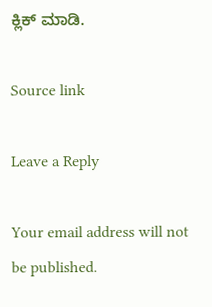ಕ್ಲಿಕ್ ಮಾಡಿ.

Source link

Leave a Reply

Your email address will not be published.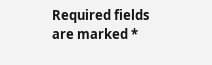Required fields are marked *